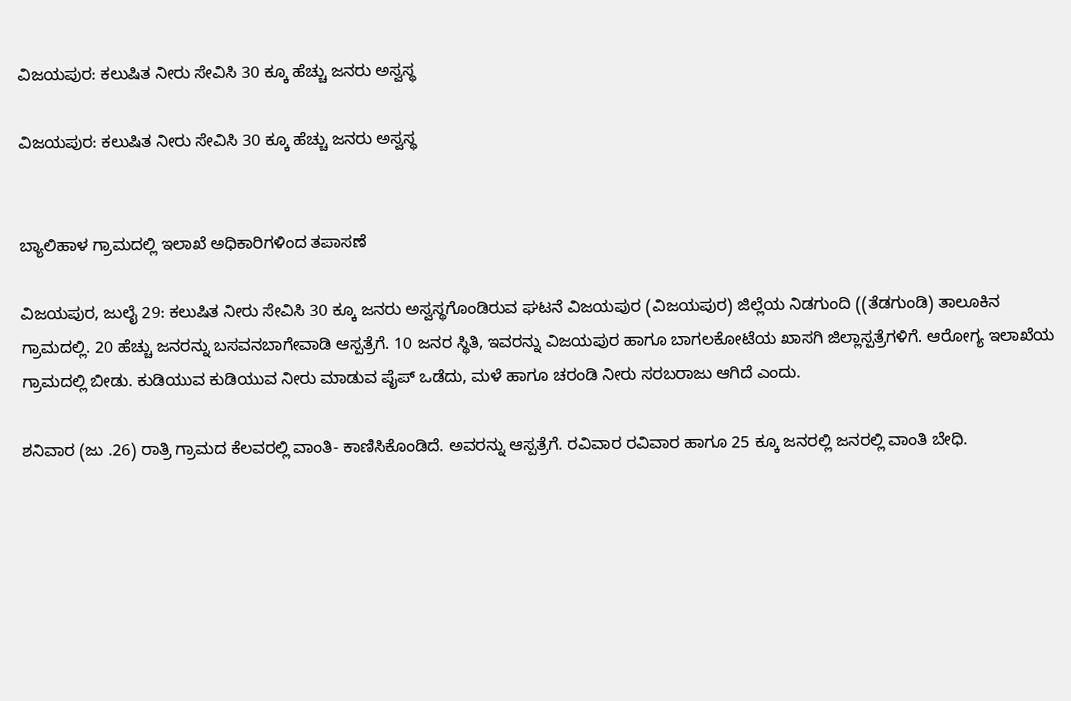ವಿಜಯಪುರ: ಕಲುಷಿತ ನೀರು ಸೇವಿಸಿ 30 ಕ್ಕೂ ಹೆಚ್ಚು ಜನರು ಅಸ್ವಸ್ಥ

ವಿಜಯಪುರ: ಕಲುಷಿತ ನೀರು ಸೇವಿಸಿ 30 ಕ್ಕೂ ಹೆಚ್ಚು ಜನರು ಅಸ್ವಸ್ಥ


ಬ್ಯಾಲಿಹಾಳ ಗ್ರಾಮದಲ್ಲಿ ಇಲಾಖೆ ಅಧಿಕಾರಿಗಳಿಂದ ತಪಾಸಣೆ

ವಿಜಯಪುರ, ಜುಲೈ 29: ಕಲುಷಿತ ನೀರು ಸೇವಿಸಿ 30 ಕ್ಕೂ ಜನರು ಅಸ್ವಸ್ಥಗೊಂಡಿರುವ ಘಟನೆ ವಿಜಯಪುರ (ವಿಜಯಪುರ) ಜಿಲ್ಲೆಯ ನಿಡಗುಂದಿ ((ತೆಡಗುಂಡಿ) ತಾಲೂಕಿನ ಗ್ರಾಮದಲ್ಲಿ. 20 ಹೆಚ್ಚು ಜನರನ್ನು ಬಸವನಬಾಗೇವಾಡಿ ಆಸ್ಪತ್ರೆಗೆ. 10 ಜನರ ಸ್ಥಿತಿ, ಇವರನ್ನು ವಿಜಯಪುರ ಹಾಗೂ ಬಾಗಲಕೋಟೆಯ ಖಾಸಗಿ ಜಿಲ್ಲಾಸ್ಪತ್ರೆಗಳಿಗೆ. ಆರೋಗ್ಯ ಇಲಾಖೆಯ ಗ್ರಾಮದಲ್ಲಿ ಬೀಡು. ಕುಡಿಯುವ ಕುಡಿಯುವ ನೀರು ಮಾಡುವ ಪೈಪ್ ಒಡೆದು, ಮಳೆ ಹಾಗೂ ಚರಂಡಿ ನೀರು ಸರಬರಾಜು ಆಗಿದೆ ಎಂದು.

ಶನಿವಾರ (ಜು .26) ರಾತ್ರಿ ಗ್ರಾಮದ ಕೆಲವರಲ್ಲಿ ವಾಂತಿ- ಕಾಣಿಸಿಕೊಂಡಿದೆ. ಅವರನ್ನು ಆಸ್ಪತ್ರೆಗೆ. ರವಿವಾರ ರವಿವಾರ ಹಾಗೂ 25 ಕ್ಕೂ ಜನರಲ್ಲಿ ಜನರಲ್ಲಿ ವಾಂತಿ ಬೇಧಿ.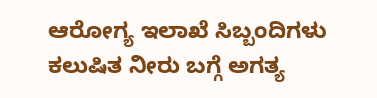ಆರೋಗ್ಯ ಇಲಾಖೆ ಸಿಬ್ಬಂದಿಗಳು ಕಲುಷಿತ ನೀರು ಬಗ್ಗೆ ಅಗತ್ಯ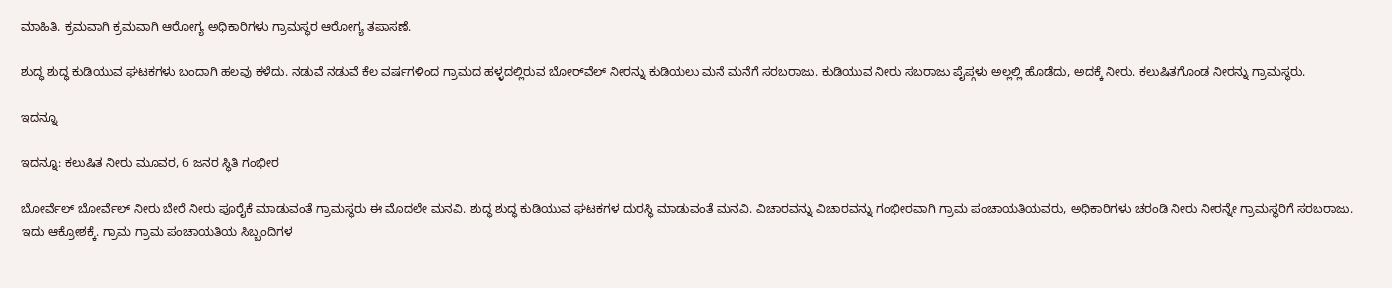ಮಾಹಿತಿ. ಕ್ರಮವಾಗಿ ಕ್ರಮವಾಗಿ ಆರೋಗ್ಯ ಅಧಿಕಾರಿಗಳು ಗ್ರಾಮಸ್ಥರ ಆರೋಗ್ಯ ತಪಾಸಣೆ.

ಶುದ್ಧ ಶುದ್ಧ ಕುಡಿಯುವ ಘಟಕಗಳು ಬಂದಾಗಿ ಹಲವು ಕಳೆದು. ನಡುವೆ ನಡುವೆ ಕೆಲ ವರ್ಷಗಳಿಂದ ಗ್ರಾಮದ ಹಳ್ಳದಲ್ಲಿರುವ ಬೋರ್‌ವೆಲ್ ನೀರನ್ನು ಕುಡಿಯಲು ಮನೆ ಮನೆಗೆ ಸರಬರಾಜು. ಕುಡಿಯುವ ನೀರು ಸಬರಾಜು ಪೈಪ್ಗಳು ಅಲ್ಲಲ್ಲಿ ಹೊಡೆದು, ಅದಕ್ಕೆ ನೀರು. ಕಲುಷಿತಗೊಂಡ ನೀರನ್ನು ಗ್ರಾಮಸ್ಥರು.

ಇದನ್ನೂ

ಇದನ್ನೂ: ಕಲುಷಿತ ನೀರು ಮೂವರ, 6 ಜನರ ಸ್ಥಿತಿ ಗಂಭೀರ

ಬೋರ್ವೆಲ್‌ ಬೋರ್ವೆಲ್‌ ನೀರು ಬೇರೆ ನೀರು ಪೂರೈಕೆ ಮಾಡುವಂತೆ ಗ್ರಾಮಸ್ಥರು ಈ ಮೊದಲೇ ಮನವಿ. ಶುದ್ಧ ಶುದ್ಧ ಕುಡಿಯುವ ಘಟಕಗಳ ದುರಸ್ಥಿ ಮಾಡುವಂತೆ ಮನವಿ. ವಿಚಾರವನ್ನು ವಿಚಾರವನ್ನು ಗಂಭೀರವಾಗಿ ಗ್ರಾಮ ಪಂಚಾಯತಿಯವರು, ಅಧಿಕಾರಿಗಳು ಚರಂಡಿ ನೀರು ನೀರನ್ನೇ ಗ್ರಾಮಸ್ಥರಿಗೆ ಸರಬರಾಜು. ಇದು ಆಕ್ರೋಶಕ್ಕೆ. ಗ್ರಾಮ ಗ್ರಾಮ ಪಂಚಾಯತಿಯ ಸಿಬ್ಬಂದಿಗಳ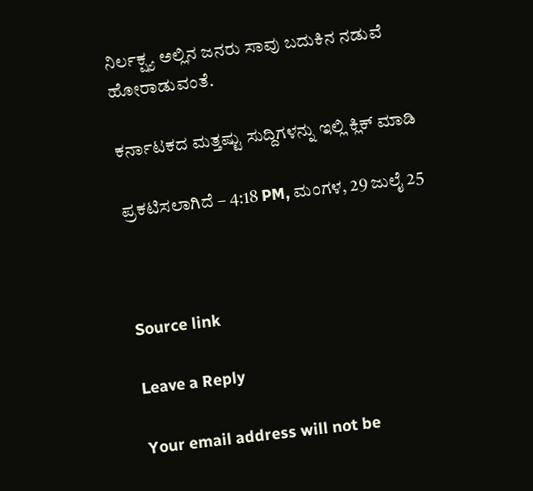ನಿರ್ಲಕ್ಷ್ಯ ಅಲ್ಲಿನ ಜನರು ಸಾವು ಬದುಕಿನ ನಡುವೆ ಹೋರಾಡುವಂತೆ.

ಕರ್ನಾಟಕದ ಮತ್ತಷ್ಟು ಸುದ್ದಿಗಳನ್ನು ಇಲ್ಲಿ ಕ್ಲಿಕ್ ಮಾಡಿ

ಪ್ರಕಟಿಸಲಾಗಿದೆ – 4:18 PM, ಮಂಗಳ, 29 ಜುಲೈ 25



Source link

Leave a Reply

Your email address will not be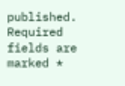published. Required fields are marked *